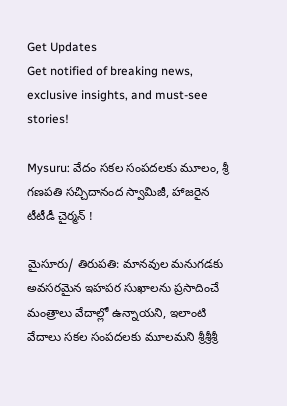Get Updates
Get notified of breaking news, exclusive insights, and must-see stories!

Mysuru: వేదం సకల సంపదలకు మూలం, శ్రీ గణపతి సచ్చిదానంద స్వామిజీ, హాజరైన టీటీడీ చైర్మన్ !

మైసూరు/ తిరుపతి: మానవుల మనుగడకు అవసరమైన ఇహపర సుఖాలను ప్రసాదించే మంత్రాలు వేదాల్లో ఉన్నాయని, ఇలాంటి వేదాలు సకల సంపదలకు మూలమని శ్రీశ్రీశ్రీ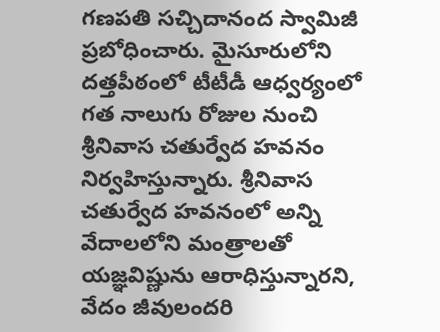గణపతి సచ్చిదానంద స్వామిజీ ప్రబోధించారు. మైసూరులోని దత్తపీఠంలో టీటీడీ ఆధ్వర్యంలో గత నాలుగు రోజుల నుంచి శ్రీనివాస చతుర్వేద హవనం నిర్వహిస్తున్నారు. శ్రీనివాస చతుర్వేద హవనంలో అన్ని వేదాలలోని మంత్రాలతో యజ్ఞవిష్ణును ఆరాధిస్తున్నారని, వేదం జీవులందరి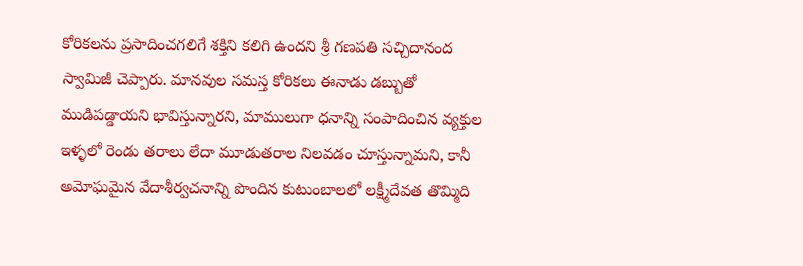కోరికలను ప్రసాదించగలిగే శక్తిని కలిగి ఉందని శ్రీ గణపతి సచ్చిదానంద స్వామిజీ చెప్పారు. మానవుల సమస్త కోరికలు ఈనాడు డబ్బుతో ముడిపడ్డాయని భావిస్తున్నారని, మాములుగా ధనాన్ని సంపాదించిన వ్యక్తుల ఇళ్ళలో రెండు తరాలు లేదా మూడుతరాల నిలవడం చూస్తున్నామని, కానీ అమోఘమైన వేదాశీర్వచనాన్ని పొందిన కుటుంబాలలో లక్ష్మీదేవత తొమ్మిది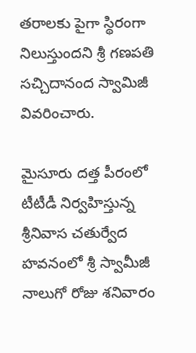తరాలకు పైగా స్థిరంగా నిలుస్తుందని శ్రీ గణపతి సచ్చిదానంద స్వామిజీ వివరించారు.

మైసూరు దత్త పీరంలో టీటీడీ నిర్వహిస్తున్న శ్రీనివాస చతుర్వేద హవనంలో శ్రీ స్వామీజీ నాలుగో రోజు శనివారం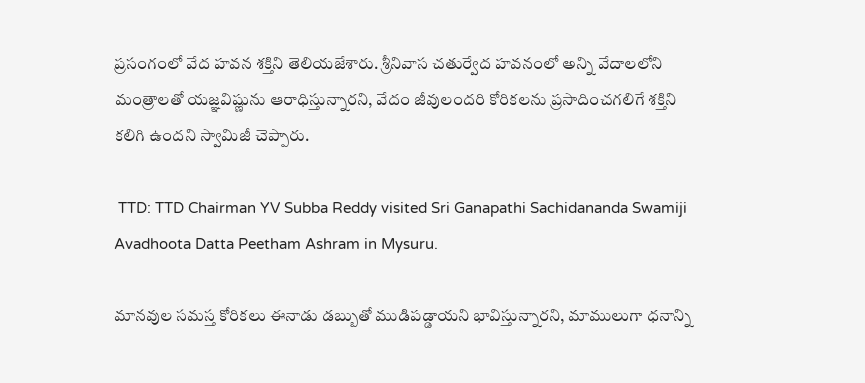ప్రసంగంలో వేద హవన శక్తిని తెలియజేశారు. శ్రీనివాస చతుర్వేద హవనంలో అన్ని వేదాలలోని మంత్రాలతో యజ్ఞవిష్ణును ఆరాధిస్తున్నారని, వేదం జీవులందరి కోరికలను ప్రసాదించగలిగే శక్తిని కలిగి ఉందని స్వామిజీ చెప్పారు.

 TTD: TTD Chairman YV Subba Reddy visited Sri Ganapathi Sachidananda Swamiji Avadhoota Datta Peetham Ashram in Mysuru.

మానవుల సమస్త కోరికలు ఈనాడు డబ్బుతో ముడిపడ్డాయని భావిస్తున్నారని, మాములుగా ధనాన్ని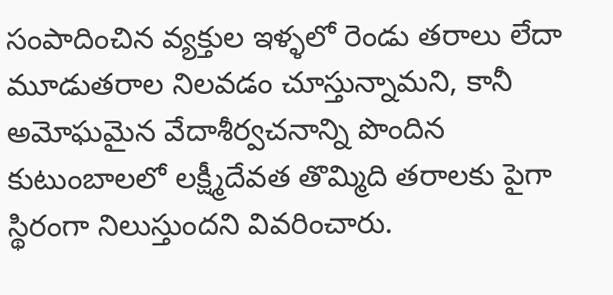సంపాదించిన వ్యక్తుల ఇళ్ళలో రెండు తరాలు లేదా మూడుతరాల నిలవడం చూస్తున్నామని, కానీ అమోఘమైన వేదాశీర్వచనాన్ని పొందిన కుటుంబాలలో లక్ష్మీదేవత తొమ్మిది తరాలకు పైగా స్థిరంగా నిలుస్తుందని వివరించారు.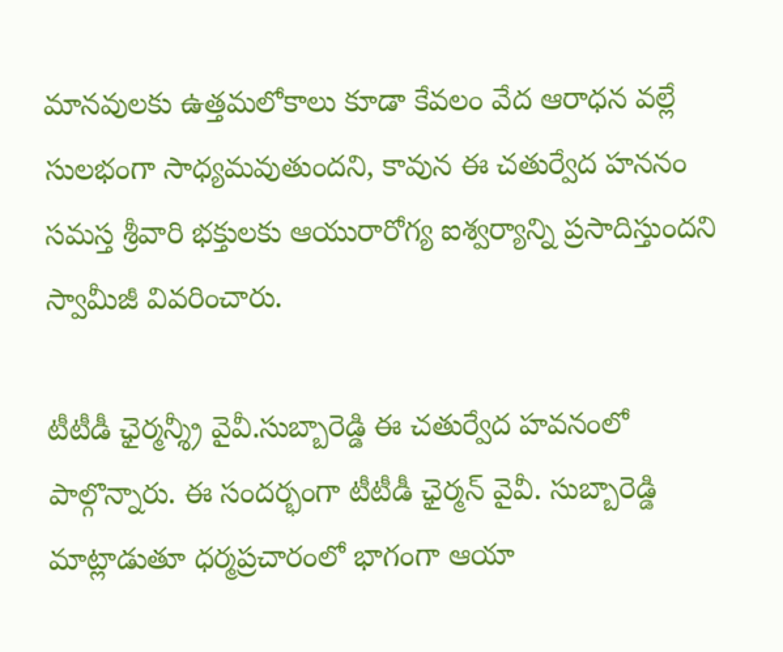మానవులకు ఉత్తమలోకాలు కూడా కేవలం వేద ఆరాధన వల్లే సులభంగా సాధ్యమవుతుందని, కావున ఈ చతుర్వేద హననం సమస్త శ్రీవారి భక్తులకు ఆయురారోగ్య ఐశ్వర్యాన్ని ప్రసాదిస్తుందని స్వామీజీ వివరించారు.

టీటీడీ ఛైర్మన్శ్రీ వైవీ.సుబ్బారెడ్డి ఈ చతుర్వేద హవనంలో పాల్గొన్నారు. ఈ సందర్భంగా టీటీడీ ఛైర్మన్ వైవీ. సుబ్బారెడ్డి మాట్లాడుతూ ధర్మప్రచారంలో భాగంగా ఆయా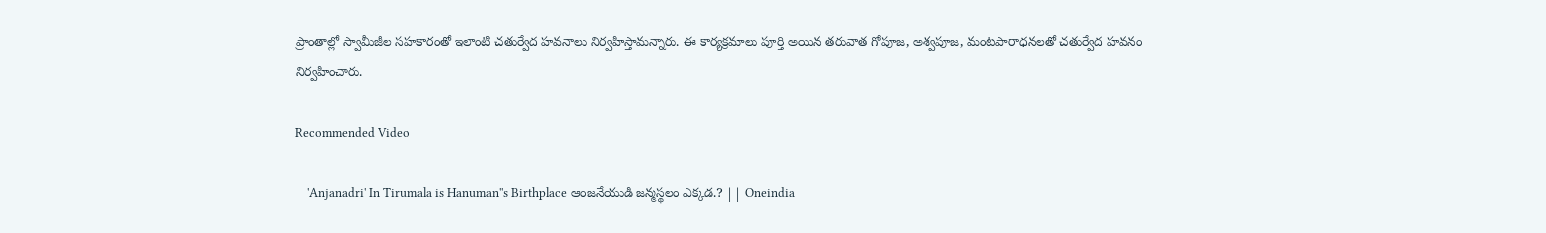ప్రాంతాల్లో స్వామీజీల సహకారంతో ఇలాంటి చతుర్వేద హవనాలు నిర్వహిస్తామన్నారు. ఈ కార్యక్రమాలు పూర్తి అయిన తరువాత గోపూజ, అశ్వపూజ, మంటపారాధనలతో చతుర్వేద హవనం నిర్వహించారు.

Recommended Video

    'Anjanadri' In Tirumala is Hanuman''s Birthplace ఆంజనేయుడి జన్మస్థలం ఎక్కడ.? || Oneindia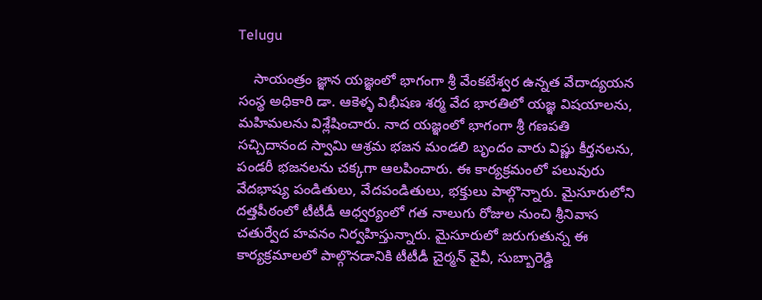Telugu

    సాయంత్రం జ్ఞాన యజ్ఞంలో భాగంగా శ్రీ వేంకటేశ్వర ఉన్నత వేదాద్యయన సంస్థ అధికారి డా. ఆకెళ్ళ విభీషణ శర్మ వేద భారతిలో యజ్ఞ విషయాలను, మహిమలను విశ్లేషించారు. నాద యజ్ఞంలో భాగంగా శ్రీ గణపతి సచ్చిదానంద స్వామి ఆశ్రమ భజన మండలి బృందం వారు విష్ణు కీర్తనలను, పండరీ భజనలను చక్కగా ఆలపించారు. ఈ కార్యక్రమంలో పలువురు వేదభాష్య పండితులు, వేదపండితులు, భక్తులు పాల్గొన్నారు. మైసూరులోని దత్తపీఠంలో టీటీడీ ఆధ్వర్యంలో గత నాలుగు రోజుల నుంచి శ్రీనివాస చతుర్వేద హవనం నిర్వహిస్తున్నారు. మైసూరులో జరుగుతున్న ఈ కార్యక్రమాలలో పాల్గొనడానికి టీటీడీ చైర్మన్ వైవీ, సుబ్బారెడ్డి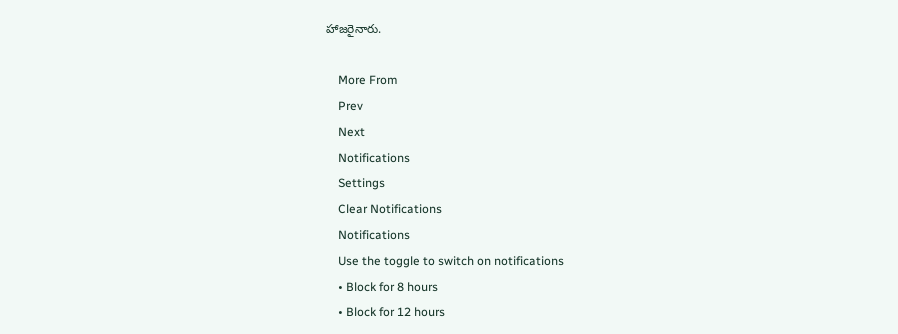హాజరైనారు.

    More From
    Prev
    Next
    Notifications
    Settings
    Clear Notifications
    Notifications
    Use the toggle to switch on notifications
    • Block for 8 hours
    • Block for 12 hours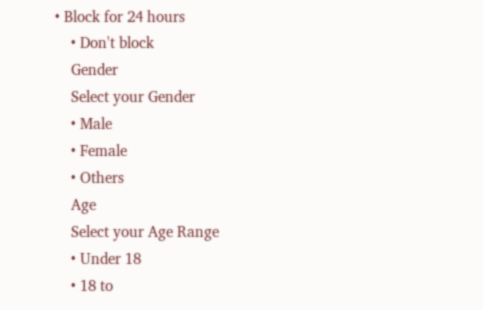• Block for 24 hours
    • Don't block
    Gender
    Select your Gender
    • Male
    • Female
    • Others
    Age
    Select your Age Range
    • Under 18
    • 18 to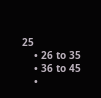25
    • 26 to 35
    • 36 to 45
    •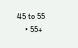45 to 55
    • 55+